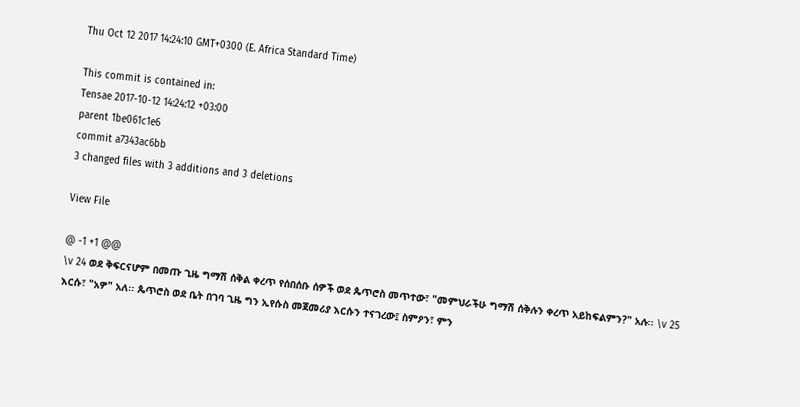Thu Oct 12 2017 14:24:10 GMT+0300 (E. Africa Standard Time)

This commit is contained in:
Tensae 2017-10-12 14:24:12 +03:00
parent 1be061c1e6
commit a7343ac6bb
3 changed files with 3 additions and 3 deletions

View File

@ -1 +1 @@
\v 24 ወደ ቅፍርናሆም በመጡ ጊዜ ግማሽ ሰቅል ቀረጥ የሰበሰቡ ሰዎች ወደ ጴጥሮስ መጥተው፣ "መምህራችሁ ግማሽ ሰቅሉን ቀረጥ አይከፍልምን?" አሉ፡፡ \v 25 እርሱ፣ "አዎ" አለ፡፡ ጴጥሮስ ወደ ቤት በገባ ጊዜ ግን ኢየሱስ መጀመሪያ እርሱን ተናገረው፤ ስምዖን፣ ምን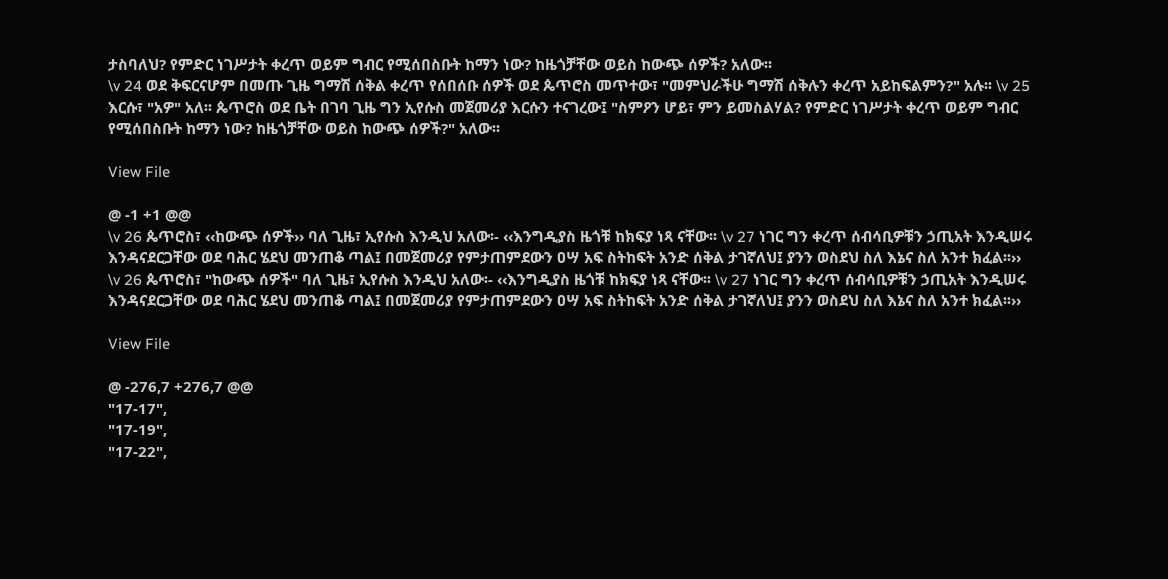ታስባለህ? የምድር ነገሥታት ቀረጥ ወይም ግብር የሚሰበስቡት ከማን ነው? ከዜጎቻቸው ወይስ ከውጭ ሰዎች? አለው፡፡
\v 24 ወደ ቅፍርናሆም በመጡ ጊዜ ግማሽ ሰቅል ቀረጥ የሰበሰቡ ሰዎች ወደ ጴጥሮስ መጥተው፣ "መምህራችሁ ግማሽ ሰቅሉን ቀረጥ አይከፍልምን?" አሉ፡፡ \v 25 እርሱ፣ "አዎ" አለ፡፡ ጴጥሮስ ወደ ቤት በገባ ጊዜ ግን ኢየሱስ መጀመሪያ እርሱን ተናገረው፤ "ስምዖን ሆይ፣ ምን ይመስልሃል? የምድር ነገሥታት ቀረጥ ወይም ግብር የሚሰበስቡት ከማን ነው? ከዜጎቻቸው ወይስ ከውጭ ሰዎች?" አለው፡፡

View File

@ -1 +1 @@
\v 26 ጴጥሮስ፣ ‹‹ከውጭ ሰዎች›› ባለ ጊዜ፣ ኢየሱስ እንዲህ አለው፡- ‹‹እንግዲያስ ዜጎቹ ከክፍያ ነጻ ናቸው፡፡ \v 27 ነገር ግን ቀረጥ ሰብሳቢዎቹን ኃጢአት እንዲሠሩ እንዳናደርጋቸው ወደ ባሕር ሄደህ መንጠቆ ጣል፤ በመጀመሪያ የምታጠምደውን ዐሣ አፍ ስትከፍት አንድ ሰቅል ታገኛለህ፤ ያንን ወስደህ ስለ እኔና ስለ አንተ ክፈል፡፡››
\v 26 ጴጥሮስ፣ "ከውጭ ሰዎች" ባለ ጊዜ፣ ኢየሱስ እንዲህ አለው፡- ‹‹እንግዲያስ ዜጎቹ ከክፍያ ነጻ ናቸው፡፡ \v 27 ነገር ግን ቀረጥ ሰብሳቢዎቹን ኃጢአት እንዲሠሩ እንዳናደርጋቸው ወደ ባሕር ሄደህ መንጠቆ ጣል፤ በመጀመሪያ የምታጠምደውን ዐሣ አፍ ስትከፍት አንድ ሰቅል ታገኛለህ፤ ያንን ወስደህ ስለ እኔና ስለ አንተ ክፈል፡፡››

View File

@ -276,7 +276,7 @@
"17-17",
"17-19",
"17-22",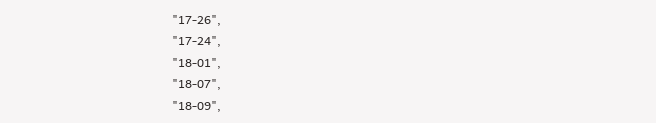"17-26",
"17-24",
"18-01",
"18-07",
"18-09",